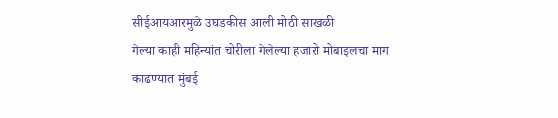सीईआयआरमुळे उघडकीस आली मोठी साखळी
गेल्या काही महिन्यांत चोरीला गेलेल्या हजारो मोबाइलचा माग काढण्यात मुंबई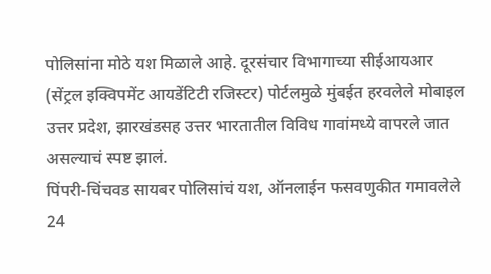पोलिसांना मोठे यश मिळाले आहे. दूरसंचार विभागाच्या सीईआयआर (सेंट्रल इक्विपमेंट आयडेंटिटी रजिस्टर) पोर्टलमुळे मुंबईत हरवलेले मोबाइल उत्तर प्रदेश, झारखंडसह उत्तर भारतातील विविध गावांमध्ये वापरले जात असल्याचं स्पष्ट झालं.
पिंपरी-चिंचवड सायबर पोलिसांचं यश, ऑनलाईन फसवणुकीत गमावलेले 24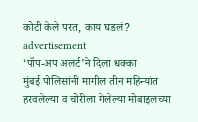कोटी केले परत, काय घडलं?
advertisement
‘पॉप-अप अलर्ट’ने दिला धक्का
मुंबई पोलिसांनी मागील तीन महिन्यांत हरवलेल्या व चोरीला गेलेल्या मोबाइलच्या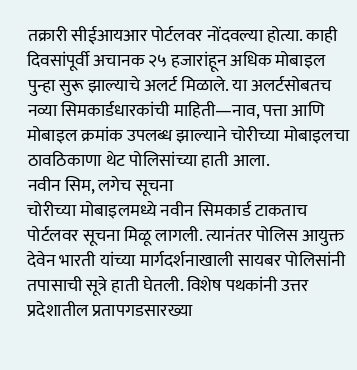तक्रारी सीईआयआर पोर्टलवर नोंदवल्या होत्या. काही दिवसांपूर्वी अचानक २५ हजारांहून अधिक मोबाइल पुन्हा सुरू झाल्याचे अलर्ट मिळाले. या अलर्टसोबतच नव्या सिमकार्डधारकांची माहिती—नाव, पत्ता आणि मोबाइल क्रमांक उपलब्ध झाल्याने चोरीच्या मोबाइलचा ठावठिकाणा थेट पोलिसांच्या हाती आला.
नवीन सिम, लगेच सूचना
चोरीच्या मोबाइलमध्ये नवीन सिमकार्ड टाकताच पोर्टलवर सूचना मिळू लागली. त्यानंतर पोलिस आयुक्त देवेन भारती यांच्या मार्गदर्शनाखाली सायबर पोलिसांनी तपासाची सूत्रे हाती घेतली. विशेष पथकांनी उत्तर प्रदेशातील प्रतापगडसारख्या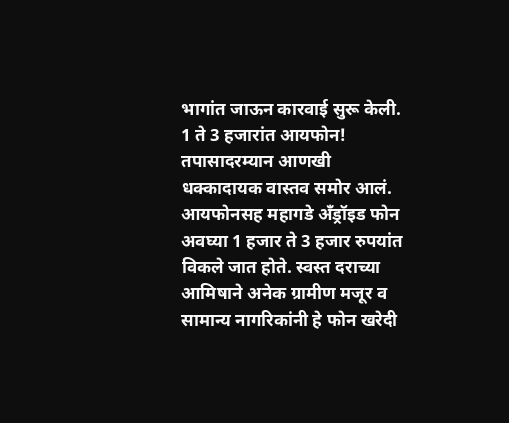भागांत जाऊन कारवाई सुरू केली.
1 ते 3 हजारांत आयफोन!
तपासादरम्यान आणखी धक्कादायक वास्तव समोर आलं. आयफोनसह महागडे अँड्रॉइड फोन अवघ्या 1 हजार ते 3 हजार रुपयांत विकले जात होते. स्वस्त दराच्या आमिषाने अनेक ग्रामीण मजूर व सामान्य नागरिकांनी हे फोन खरेदी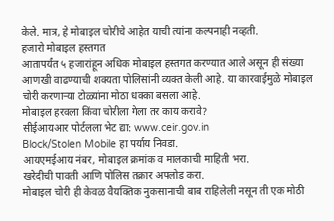केले. मात्र, हे मोबाइल चोरीचे आहेत याची त्यांना कल्पनाही नव्हती.
हजारो मोबाइल हस्तगत
आतापर्यंत ५ हजारांहून अधिक मोबाइल हस्तगत करण्यात आले असून ही संख्या आणखी वाढण्याची शक्यता पोलिसांनी व्यक्त केली आहे. या कारवाईमुळे मोबाइल चोरी करणाऱ्या टोळ्यांना मोठा धक्का बसला आहे.
मोबाइल हरवला किंवा चोरीला गेला तर काय करावे?
सीईआयआर पोर्टलला भेट द्या: www.ceir.gov.in
Block/Stolen Mobile हा पर्याय निवडा.
आयएमईआय नंबर, मोबाइल क्रमांक व मालकाची माहिती भरा.
खरेदीची पावती आणि पोलिस तक्रार अपलोड करा.
मोबाइल चोरी ही केवळ वैयक्तिक नुकसानाची बाब राहिलेली नसून ती एक मोठी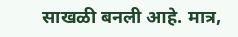साखळी बनली आहे. मात्र,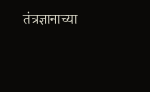तंत्रज्ञानाच्या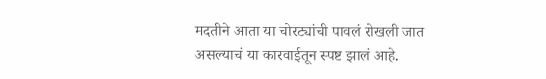मदतीने आता या चोरट्यांची पावलं रोखली जात असल्याचं या कारवाईतून स्पष्ट झालं आहे.